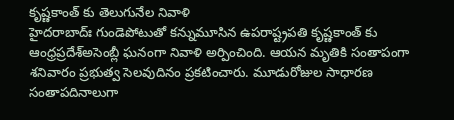కృష్ణకాంత్ కు తెలుగునేల నివాళి
హైదరాబాద్ః గుండెపోటుతో కన్నుమూసిన ఉపరాష్ట్రపతి కృష్ణకాంత్ కు ఆంధ్రప్రదేశ్అసెంబ్లీ ఘనంగా నివాళి అర్పించింది. ఆయన మృతికి సంతాపంగా శనివారం ప్రభుత్వ సెలవుదినం ప్రకటించారు. మూడురోజుల సాధారణ సంతాపదినాలుగా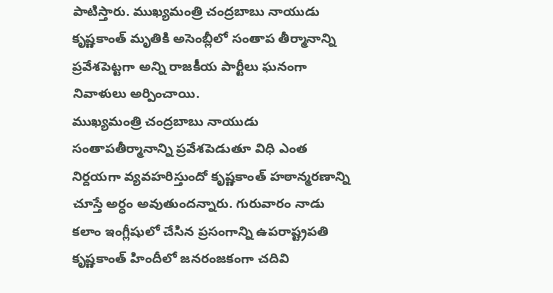పాటిస్తారు. ముఖ్యమంత్రి చంద్రబాబు నాయుడు కృష్ణకాంత్ మృతికి అసెంబ్లీలో సంతాప తీర్మానాన్ని ప్రవేశపెట్టగా అన్ని రాజకీయ పార్టీలు ఘనంగా నివాళులు అర్పించాయి.
ముఖ్యమంత్రి చంద్రబాబు నాయుడు సంతాపతీర్మానాన్ని ప్రవేశపెడుతూ విధి ఎంత నిర్దయగా వ్యవహరిస్తుందో కృష్ణకాంత్ హఠాన్మరణాన్ని చూస్తే అర్ధం అవుతుందన్నారు. గురువారం నాడు కలాం ఇంగ్లీషులో చేసిన ప్రసంగాన్ని ఉపరాష్ట్రపతి కృష్ణకాంత్ హిందీలో జనరంజకంగా చదివి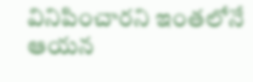వినిపించారని ఇంతలోనే ఆయన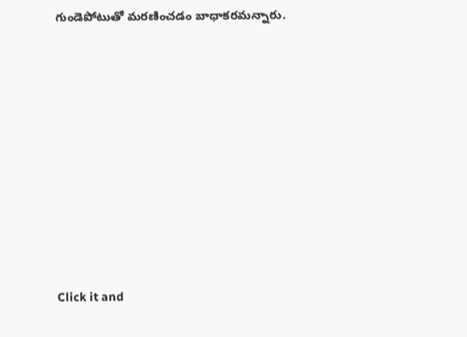గుండెపోటుతో మరణించడం బాధాకరమన్నారు.












Click it and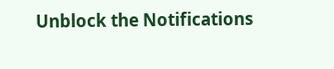Unblock the Notifications